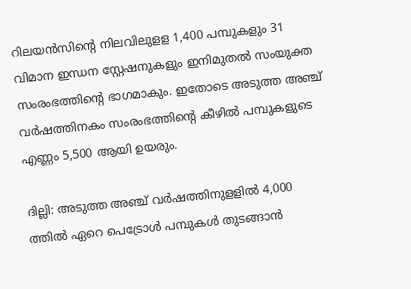റിലയന്‍സിന്‍റെ നിലവിലുളള 1,400 പമ്പുകളും 31 വിമാന ഇന്ധന സ്റ്റേഷനുകളും ഇനിമുതല്‍ സംയുക്ത സംരംഭത്തിന്‍റെ ഭാഗമാകും. ഇതോടെ അടുത്ത അഞ്ച് വര്‍ഷത്തിനകം സംരംഭത്തിന്‍റെ കീഴില്‍ പമ്പുകളുടെ എണ്ണം 5,500 ആയി ഉയരും.

ദില്ലി: അടുത്ത അഞ്ച് വര്‍ഷത്തിനുളളില്‍ 4,000 ത്തില്‍ ഏറെ പെട്രോള്‍ പമ്പുകള്‍ തുടങ്ങാന്‍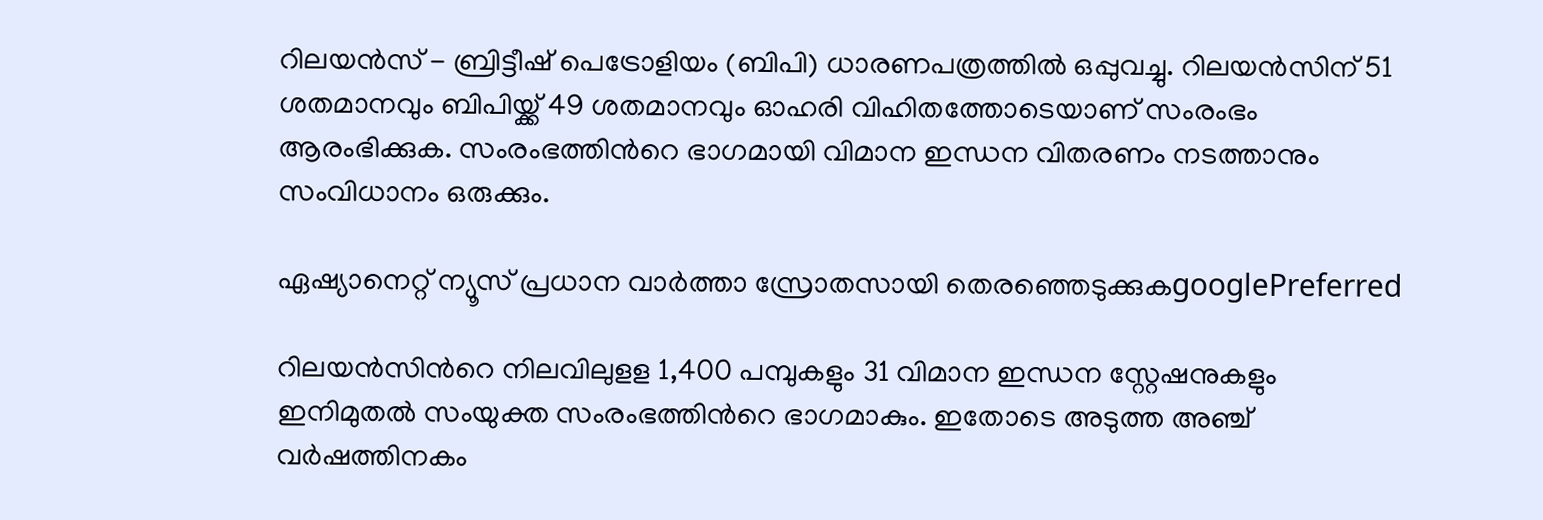റിലയന്‍സ് - ബ്രിട്ടീഷ് പെട്രോളിയം (ബിപി) ധാരണപത്രത്തില്‍ ഒപ്പുവച്ചു. റിലയന്‍സിന് 51 ശതമാനവും ബിപിയ്ക്ക് 49 ശതമാനവും ഓഹരി വിഹിതത്തോടെയാണ് സംരംഭം ആരംഭിക്കുക. സംരംഭത്തിന്‍റെ ഭാഗമായി വിമാന ഇന്ധന വിതരണം നടത്താനും സംവിധാനം ഒരുക്കും.

ഏഷ്യാനെറ്റ് ന്യൂസ് പ്രധാന വാർത്താ സ്രോതസായി തെരഞ്ഞെടുക്കുകgooglePreferred

റിലയന്‍സിന്‍റെ നിലവിലുളള 1,400 പമ്പുകളും 31 വിമാന ഇന്ധന സ്റ്റേഷനുകളും ഇനിമുതല്‍ സംയുക്ത സംരംഭത്തിന്‍റെ ഭാഗമാകും. ഇതോടെ അടുത്ത അഞ്ച് വര്‍ഷത്തിനകം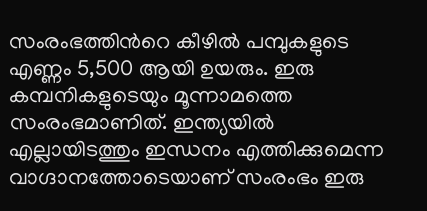സംരംഭത്തിന്‍റെ കീഴില്‍ പമ്പുകളുടെ എണ്ണം 5,500 ആയി ഉയരും. ഇരു കമ്പനികളുടെയും മൂന്നാമത്തെ സംരംഭമാണിത്. ഇന്ത്യയില്‍ എല്ലായിടത്തും ഇന്ധനം എത്തിക്കുമെന്ന വാഗ്ദാനത്തോടെയാണ് സംരംഭം ഇരു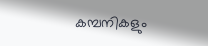കമ്പനികളും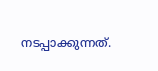നടപ്പാക്കുന്നത്.